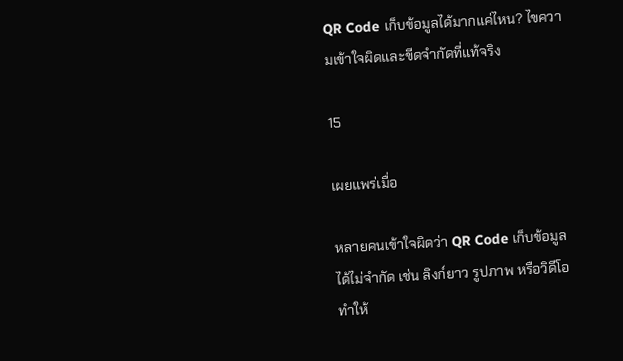QR Code เก็บข้อมูลได้มากแค่ไหน? ไขความเข้าใจผิดและขีดจำกัดที่แท้จริง

15

เผยแพร่เมื่อ

หลายคนเข้าใจผิดว่า QR Code เก็บข้อมูลได้ไม่จำกัด เช่น ลิงก์ยาว รูปภาพ หรือวิดีโอ ทำให้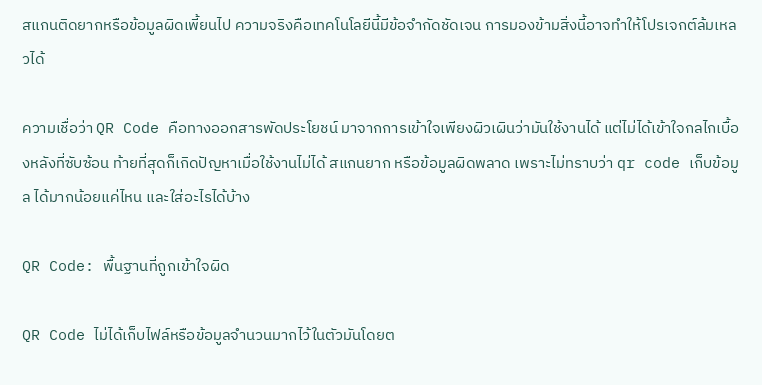สแกนติดยากหรือข้อมูลผิดเพี้ยนไป ความจริงคือเทคโนโลยีนี้มีข้อจำกัดชัดเจน การมองข้ามสิ่งนี้อาจทำให้โปรเจกต์ล้มเหลวได้

ความเชื่อว่า QR Code คือทางออกสารพัดประโยชน์ มาจากการเข้าใจเพียงผิวเผินว่ามันใช้งานได้ แต่ไม่ได้เข้าใจกลไกเบื้องหลังที่ซับซ้อน ท้ายที่สุดก็เกิดปัญหาเมื่อใช้งานไม่ได้ สแกนยาก หรือข้อมูลผิดพลาด เพราะไม่ทราบว่า qr code เก็บข้อมูล ได้มากน้อยแค่ไหน และใส่อะไรได้บ้าง

QR Code: พื้นฐานที่ถูกเข้าใจผิด

QR Code ไม่ได้เก็บไฟล์หรือข้อมูลจำนวนมากไว้ในตัวมันโดยต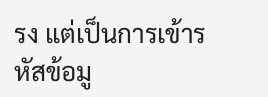รง แต่เป็นการเข้ารหัสข้อมู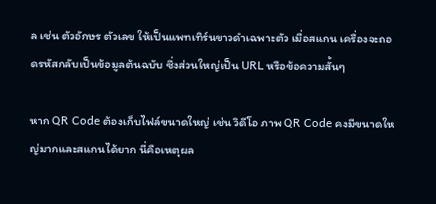ล เช่น ตัวอักษร ตัวเลข ให้เป็นแพทเทิร์นขาวดำเฉพาะตัว เมื่อสแกน เครื่องจะถอดรหัสกลับเป็นข้อมูลต้นฉบับ ซึ่งส่วนใหญ่เป็น URL หรือข้อความสั้นๆ

หาก QR Code ต้องเก็บไฟล์ขนาดใหญ่ เช่น วิดีโอ ภาพ QR Code คงมีขนาดใหญ่มากและสแกนได้ยาก นี่คือเหตุผล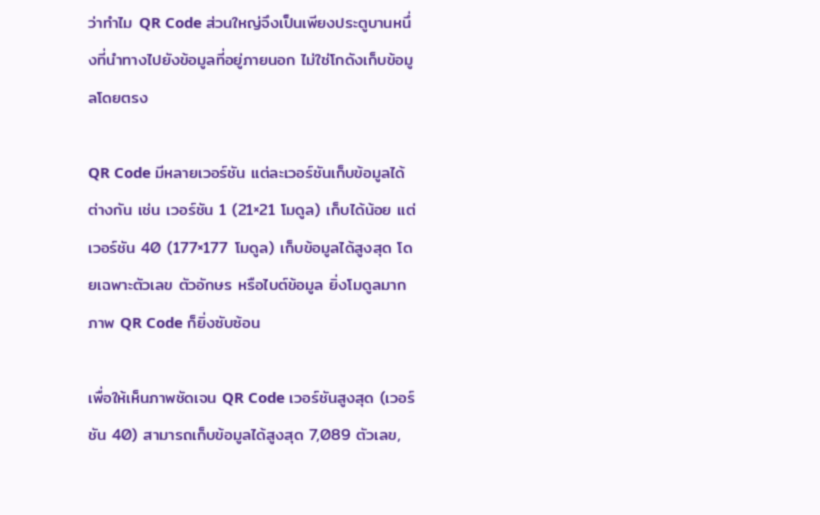ว่าทำไม QR Code ส่วนใหญ่จึงเป็นเพียงประตูบานหนึ่งที่นำทางไปยังข้อมูลที่อยู่ภายนอก ไม่ใช่โกดังเก็บข้อมูลโดยตรง

QR Code มีหลายเวอร์ชัน แต่ละเวอร์ชันเก็บข้อมูลได้ต่างกัน เช่น เวอร์ชัน 1 (21×21 โมดูล) เก็บได้น้อย แต่เวอร์ชัน 40 (177×177 โมดูล) เก็บข้อมูลได้สูงสุด โดยเฉพาะตัวเลข ตัวอักษร หรือไบต์ข้อมูล ยิ่งโมดูลมาก ภาพ QR Code ก็ยิ่งซับซ้อน

เพื่อให้เห็นภาพชัดเจน QR Code เวอร์ชันสูงสุด (เวอร์ชัน 40) สามารถเก็บข้อมูลได้สูงสุด 7,089 ตัวเลข,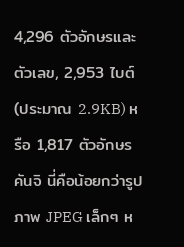4,296 ตัวอักษรและตัวเลข, 2,953 ไบต์ (ประมาณ 2.9KB) หรือ 1,817 ตัวอักษรคันจิ นี่คือน้อยกว่ารูปภาพ JPEG เล็กๆ ห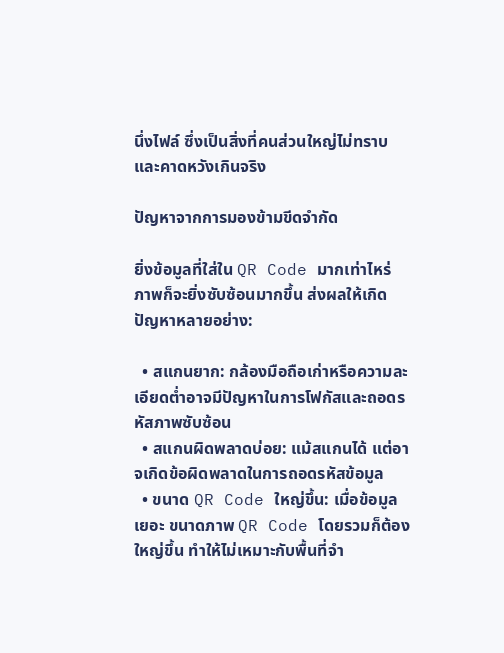นึ่งไฟล์ ซึ่งเป็นสิ่งที่คนส่วนใหญ่ไม่ทราบและคาดหวังเกินจริง

ปัญหาจากการมองข้ามขีดจำกัด

ยิ่งข้อมูลที่ใส่ใน QR Code มากเท่าไหร่ ภาพก็จะยิ่งซับซ้อนมากขึ้น ส่งผลให้เกิดปัญหาหลายอย่าง:

  • สแกนยาก: กล้องมือถือเก่าหรือความละเอียดต่ำอาจมีปัญหาในการโฟกัสและถอดรหัสภาพซับซ้อน
  • สแกนผิดพลาดบ่อย: แม้สแกนได้ แต่อาจเกิดข้อผิดพลาดในการถอดรหัสข้อมูล
  • ขนาด QR Code ใหญ่ขึ้น: เมื่อข้อมูลเยอะ ขนาดภาพ QR Code โดยรวมก็ต้องใหญ่ขึ้น ทำให้ไม่เหมาะกับพื้นที่จำ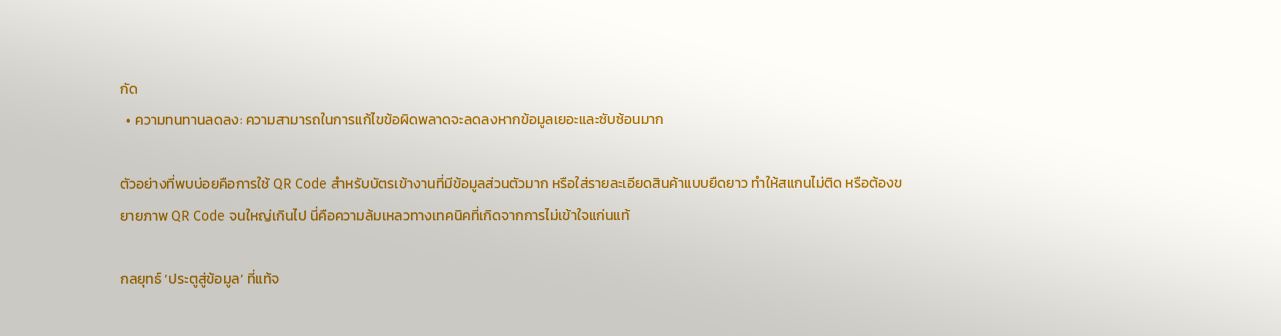กัด
  • ความทนทานลดลง: ความสามารถในการแก้ไขข้อผิดพลาดจะลดลงหากข้อมูลเยอะและซับซ้อนมาก

ตัวอย่างที่พบบ่อยคือการใช้ QR Code สำหรับบัตรเข้างานที่มีข้อมูลส่วนตัวมาก หรือใส่รายละเอียดสินค้าแบบยืดยาว ทำให้สแกนไม่ติด หรือต้องขยายภาพ QR Code จนใหญ่เกินไป นี่คือความล้มเหลวทางเทคนิคที่เกิดจากการไม่เข้าใจแก่นแท้

กลยุทธ์ ‘ประตูสู่ข้อมูล’ ที่แท้จ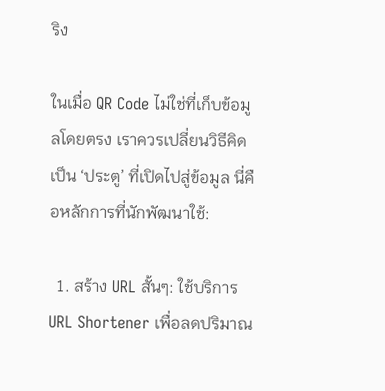ริง

ในเมื่อ QR Code ไม่ใช่ที่เก็บข้อมูลโดยตรง เราควรเปลี่ยนวิธีคิดเป็น ‘ประตู’ ที่เปิดไปสู่ข้อมูล นี่คือหลักการที่นักพัฒนาใช้:

  1. สร้าง URL สั้นๆ: ใช้บริการ URL Shortener เพื่อลดปริมาณ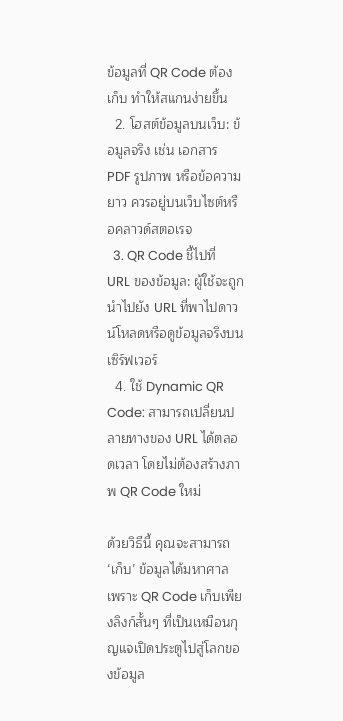ข้อมูลที่ QR Code ต้องเก็บ ทำให้สแกนง่ายขึ้น
  2. โฮสต์ข้อมูลบนเว็บ: ข้อมูลจริง เช่น เอกสาร PDF รูปภาพ หรือข้อความยาว ควรอยู่บนเว็บไซต์หรือคลาวด์สตอเรจ
  3. QR Code ชี้ไปที่ URL ของข้อมูล: ผู้ใช้จะถูกนำไปยัง URL ที่พาไปดาวน์โหลดหรือดูข้อมูลจริงบนเซิร์ฟเวอร์
  4. ใช้ Dynamic QR Code: สามารถเปลี่ยนปลายทางของ URL ได้ตลอดเวลา โดยไม่ต้องสร้างภาพ QR Code ใหม่

ด้วยวิธีนี้ คุณจะสามารถ ‘เก็บ’ ข้อมูลได้มหาศาล เพราะ QR Code เก็บเพียงลิงก์สั้นๆ ที่เป็นเหมือนกุญแจเปิดประตูไปสู่โลกของข้อมูล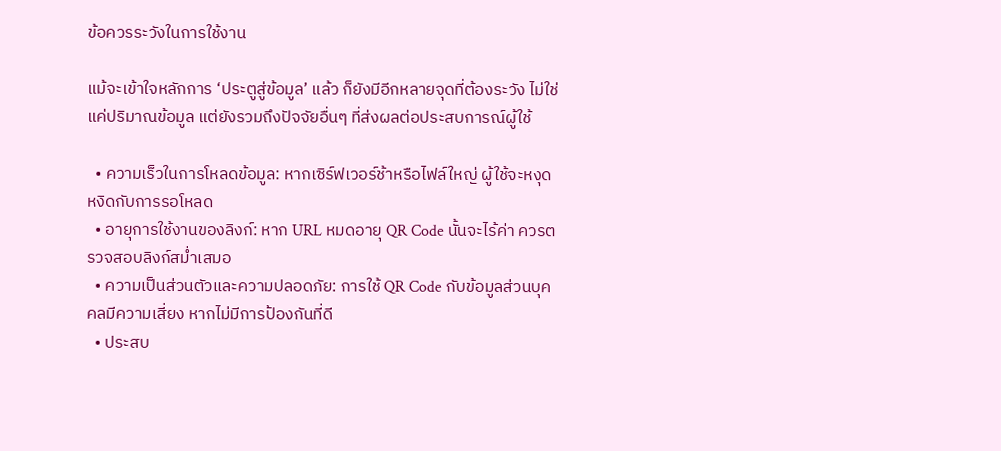ข้อควรระวังในการใช้งาน

แม้จะเข้าใจหลักการ ‘ประตูสู่ข้อมูล’ แล้ว ก็ยังมีอีกหลายจุดที่ต้องระวัง ไม่ใช่แค่ปริมาณข้อมูล แต่ยังรวมถึงปัจจัยอื่นๆ ที่ส่งผลต่อประสบการณ์ผู้ใช้

  • ความเร็วในการโหลดข้อมูล: หากเซิร์ฟเวอร์ช้าหรือไฟล์ใหญ่ ผู้ใช้จะหงุดหงิดกับการรอโหลด
  • อายุการใช้งานของลิงก์: หาก URL หมดอายุ QR Code นั้นจะไร้ค่า ควรตรวจสอบลิงก์สม่ำเสมอ
  • ความเป็นส่วนตัวและความปลอดภัย: การใช้ QR Code กับข้อมูลส่วนบุคคลมีความเสี่ยง หากไม่มีการป้องกันที่ดี
  • ประสบ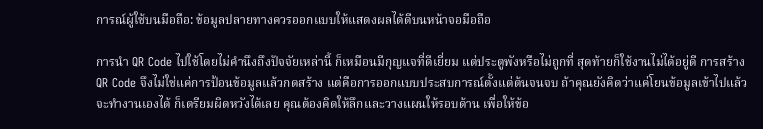การณ์ผู้ใช้บนมือถือ: ข้อมูลปลายทางควรออกแบบให้แสดงผลได้ดีบนหน้าจอมือถือ

การนำ QR Code ไปใช้โดยไม่คำนึงถึงปัจจัยเหล่านี้ ก็เหมือนมีกุญแจที่ดีเยี่ยม แต่ประตูพังหรือไม่ถูกที่ สุดท้ายก็ใช้งานไม่ได้อยู่ดี การสร้าง QR Code จึงไม่ใช่แค่การป้อนข้อมูลแล้วกดสร้าง แต่คือการออกแบบประสบการณ์ตั้งแต่ต้นจนจบ ถ้าคุณยังคิดว่าแค่โยนข้อมูลเข้าไปแล้วจะทำงานเองได้ ก็เตรียมผิดหวังได้เลย คุณต้องคิดให้ลึกและวางแผนให้รอบด้าน เพื่อให้ข้อ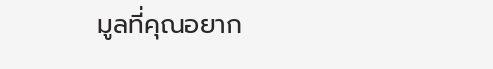มูลที่คุณอยาก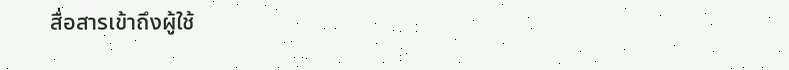สื่อสารเข้าถึงผู้ใช้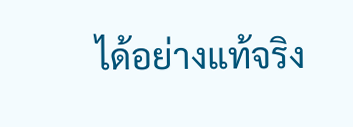ได้อย่างแท้จริง